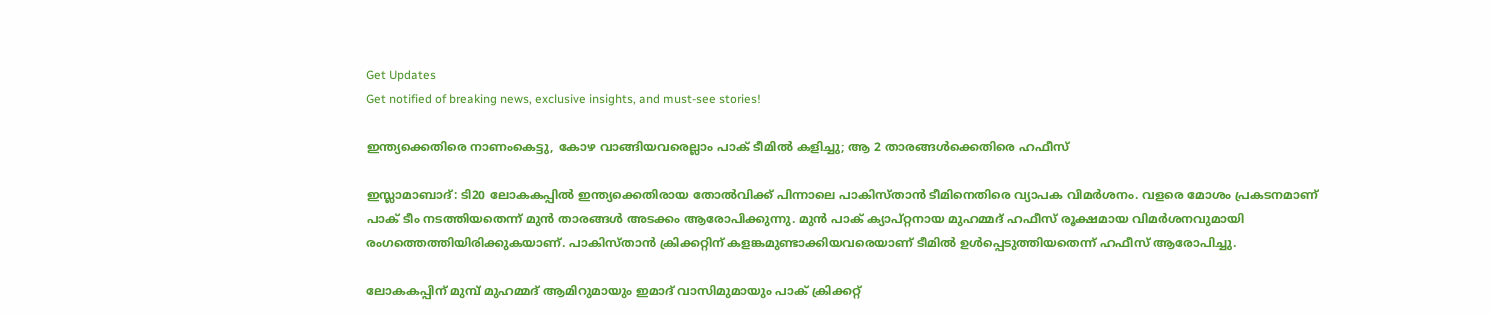Get Updates
Get notified of breaking news, exclusive insights, and must-see stories!

ഇന്ത്യക്കെതിരെ നാണംകെട്ടു, കോഴ വാങ്ങിയവരെല്ലാം പാക് ടീമില്‍ കളിച്ചു; ആ 2 താരങ്ങള്‍ക്കെതിരെ ഹഫീസ്

ഇസ്ലാമാബാദ്: ടി20 ലോകകപ്പില്‍ ഇന്ത്യക്കെതിരായ തോല്‍വിക്ക് പിന്നാലെ പാകിസ്താന്‍ ടീമിനെതിരെ വ്യാപക വിമര്‍ശനം. വളരെ മോശം പ്രകടനമാണ് പാക് ടീം നടത്തിയതെന്ന് മുന്‍ താരങ്ങള്‍ അടക്കം ആരോപിക്കുന്നു. മുന്‍ പാക് ക്യാപ്റ്റനായ മുഹമ്മദ് ഹഫീസ് രൂക്ഷമായ വിമര്‍ശനവുമായി രംഗത്തെത്തിയിരിക്കുകയാണ്. പാകിസ്താന്‍ ക്രിക്കറ്റിന് കളങ്കമുണ്ടാക്കിയവരെയാണ് ടീമില്‍ ഉള്‍പ്പെടുത്തിയതെന്ന് ഹഫീസ് ആരോപിച്ചു.

ലോകകപ്പിന് മുമ്പ് മുഹമ്മദ് ആമിറുമായും ഇമാദ് വാസിമുമായും പാക് ക്രിക്കറ്റ്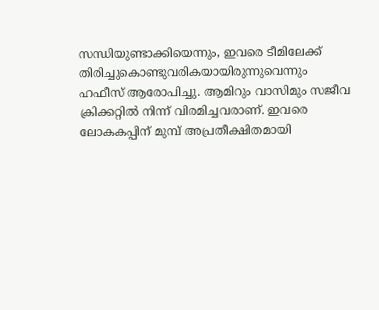സന്ധിയുണ്ടാക്കിയെന്നും, ഇവരെ ടീമിലേക്ക് തിരിച്ചുകൊണ്ടുവരികയായിരുന്നുവെന്നും ഹഫീസ് ആരോപിച്ചു. ആമിറും വാസിമും സജീവ ക്രിക്കറ്റില്‍ നിന്ന് വിരമിച്ചവരാണ്. ഇവരെ ലോകകപ്പിന് മുമ്പ് അപ്രതീക്ഷിതമായി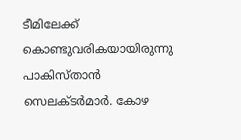ടീമിലേക്ക് കൊണ്ടുവരികയായിരുന്നു പാകിസ്താന്‍ സെലക്ടര്‍മാര്‍. കോഴ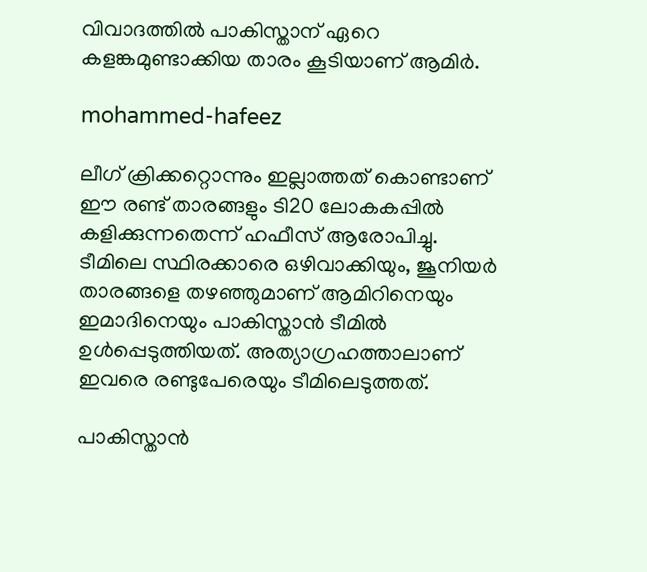വിവാദത്തില്‍ പാകിസ്താന് ഏറെ കളങ്കമുണ്ടാക്കിയ താരം കൂടിയാണ് ആമിര്‍.

mohammed-hafeez

ലീഗ് ക്രിക്കറ്റൊന്നും ഇല്ലാത്തത് കൊണ്ടാണ് ഈ രണ്ട് താരങ്ങളും ടി20 ലോകകപ്പില്‍ കളിക്കുന്നതെന്ന് ഹഫീസ് ആരോപിച്ചു. ടീമിലെ സ്ഥിരക്കാരെ ഒഴിവാക്കിയും, ജൂനിയര്‍ താരങ്ങളെ തഴഞ്ഞുമാണ് ആമിറിനെയും ഇമാദിനെയും പാകിസ്താന്‍ ടീമില്‍ ഉള്‍പ്പെടുത്തിയത്. അത്യാഗ്രഹത്താലാണ് ഇവരെ രണ്ടുപേരെയും ടീമിലെടുത്തത്.

പാകിസ്താന്‍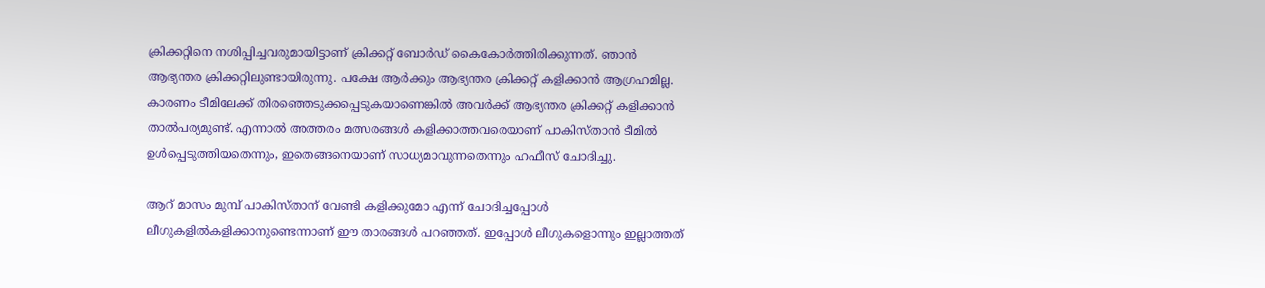ക്രിക്കറ്റിനെ നശിപ്പിച്ചവരുമായിട്ടാണ് ക്രിക്കറ്റ് ബോര്‍ഡ് കൈകോര്‍ത്തിരിക്കുന്നത്. ഞാന്‍ ആഭ്യന്തര ക്രിക്കറ്റിലുണ്ടായിരുന്നു. പക്ഷേ ആര്‍ക്കും ആഭ്യന്തര ക്രിക്കറ്റ് കളിക്കാന്‍ ആഗ്രഹമില്ല. കാരണം ടീമിലേക്ക് തിരഞ്ഞെടുക്കപ്പെടുകയാണെങ്കില്‍ അവര്‍ക്ക് ആഭ്യന്തര ക്രിക്കറ്റ് കളിക്കാന്‍ താല്‍പര്യമുണ്ട്. എന്നാല്‍ അത്തരം മത്സരങ്ങള്‍ കളിക്കാത്തവരെയാണ് പാകിസ്താന്‍ ടീമില്‍ ഉള്‍പ്പെടുത്തിയതെന്നും, ഇതെങ്ങനെയാണ് സാധ്യമാവുന്നതെന്നും ഹഫീസ് ചോദിച്ചു.

ആറ് മാസം മുമ്പ് പാകിസ്താന് വേണ്ടി കളിക്കുമോ എന്ന് ചോദിച്ചപ്പോള്‍ ലീഗുകളില്‍കളിക്കാനുണ്ടെന്നാണ് ഈ താരങ്ങള്‍ പറഞ്ഞത്. ഇപ്പോള്‍ ലീഗുകളൊന്നും ഇല്ലാത്തത്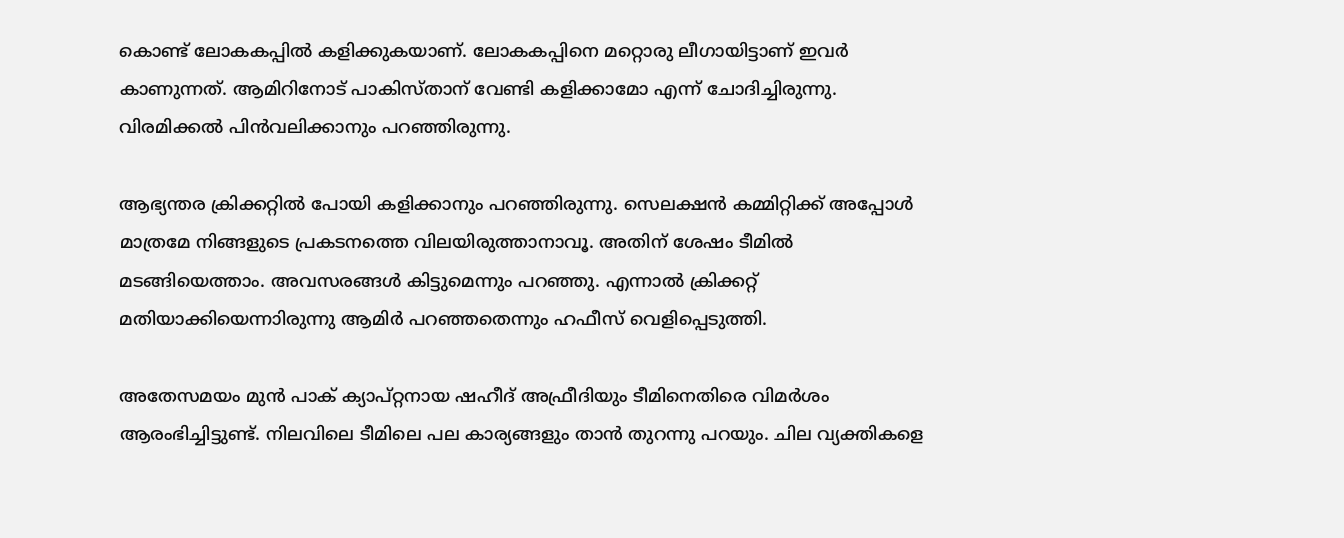കൊണ്ട് ലോകകപ്പില്‍ കളിക്കുകയാണ്. ലോകകപ്പിനെ മറ്റൊരു ലീഗായിട്ടാണ് ഇവര്‍ കാണുന്നത്. ആമിറിനോട് പാകിസ്താന് വേണ്ടി കളിക്കാമോ എന്ന് ചോദിച്ചിരുന്നു. വിരമിക്കല്‍ പിന്‍വലിക്കാനും പറഞ്ഞിരുന്നു.

ആഭ്യന്തര ക്രിക്കറ്റില്‍ പോയി കളിക്കാനും പറഞ്ഞിരുന്നു. സെലക്ഷന്‍ കമ്മിറ്റിക്ക് അപ്പോള്‍ മാത്രമേ നിങ്ങളുടെ പ്രകടനത്തെ വിലയിരുത്താനാവൂ. അതിന് ശേഷം ടീമില്‍ മടങ്ങിയെത്താം. അവസരങ്ങള്‍ കിട്ടുമെന്നും പറഞ്ഞു. എന്നാല്‍ ക്രിക്കറ്റ് മതിയാക്കിയെന്നാിരുന്നു ആമിര്‍ പറഞ്ഞതെന്നും ഹഫീസ് വെളിപ്പെടുത്തി.

അതേസമയം മുന്‍ പാക് ക്യാപ്റ്റനായ ഷഹീദ് അഫ്രീദിയും ടീമിനെതിരെ വിമര്‍ശം ആരംഭിച്ചിട്ടുണ്ട്. നിലവിലെ ടീമിലെ പല കാര്യങ്ങളും താന്‍ തുറന്നു പറയും. ചില വ്യക്തികളെ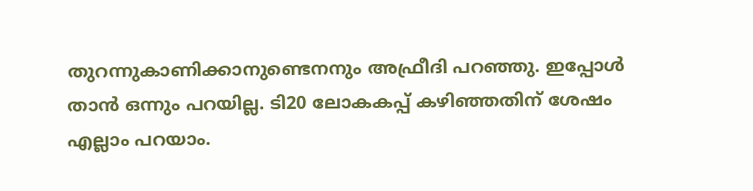തുറന്നുകാണിക്കാനുണ്ടെനനും അഫ്രീദി പറഞ്ഞു. ഇപ്പോള്‍ താന്‍ ഒന്നും പറയില്ല. ടി20 ലോകകപ്പ് കഴിഞ്ഞതിന് ശേഷം എല്ലാം പറയാം.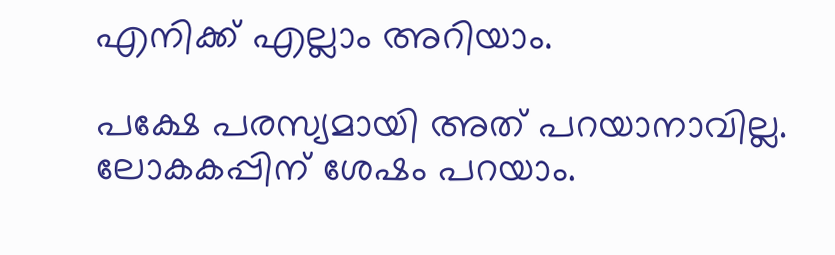എനിക്ക് എല്ലാം അറിയാം.

പക്ഷേ പരസ്യമായി അത് പറയാനാവില്ല. ലോകകപ്പിന് ശേഷം പറയാം.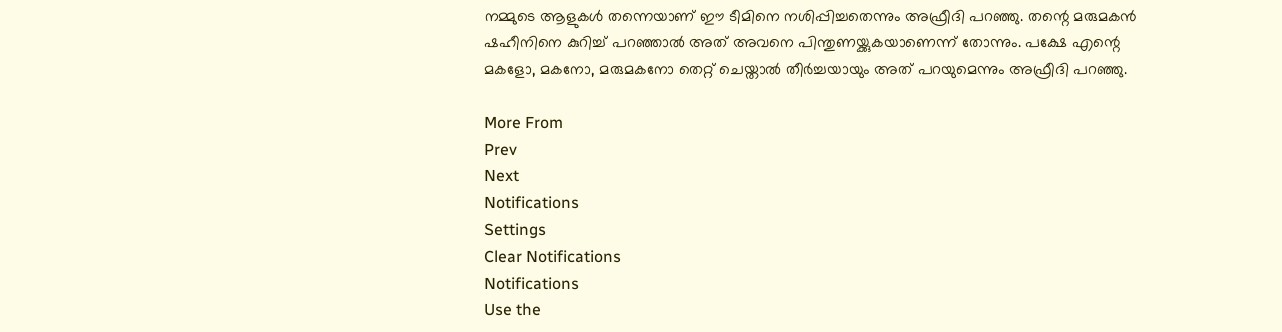നമ്മുടെ ആളുകള്‍ തന്നെയാണ് ഈ ടീമിനെ നശിപ്പിച്ചതെന്നും അഫ്രീദി പറഞ്ഞു. തന്റെ മരുമകന്‍ ഷഹീനിനെ കുറിച്ച് പറഞ്ഞാല്‍ അത് അവനെ പിന്തുണയ്ക്കുകയാണെന്ന് തോന്നും. പക്ഷേ എന്റെ മകളോ, മകനോ, മരുമകനോ തെറ്റ് ചെയ്താല്‍ തീര്‍ച്ചയായും അത് പറയുമെന്നും അഫ്രീദി പറഞ്ഞു.

More From
Prev
Next
Notifications
Settings
Clear Notifications
Notifications
Use the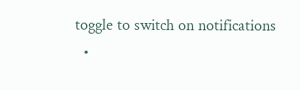toggle to switch on notifications
  •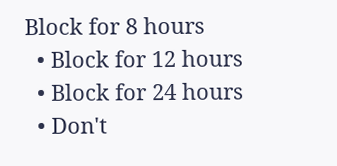Block for 8 hours
  • Block for 12 hours
  • Block for 24 hours
  • Don't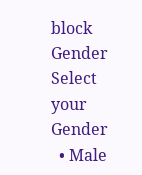block
Gender
Select your Gender
  • Male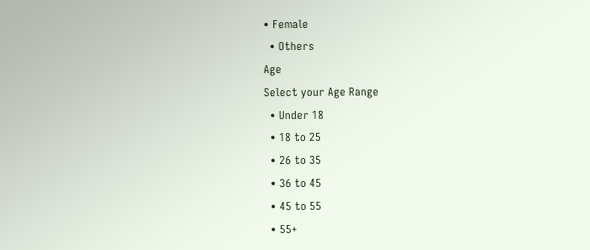• Female
  • Others
Age
Select your Age Range
  • Under 18
  • 18 to 25
  • 26 to 35
  • 36 to 45
  • 45 to 55
  • 55+